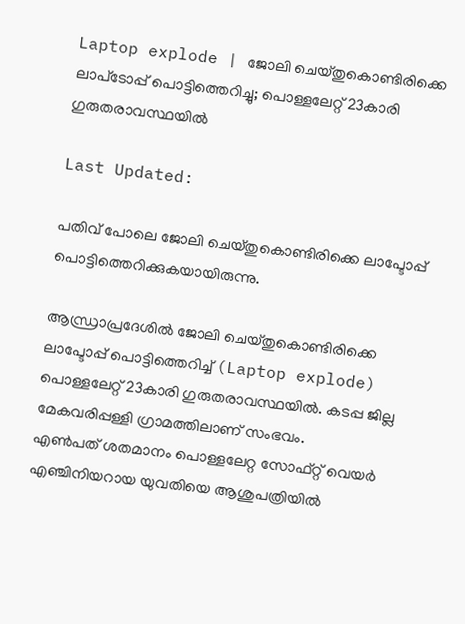Laptop explode | ജോലി ചെയ്തുകൊണ്ടിരിക്കെ ലാപ്‌ടോപ്പ് പൊട്ടിത്തെറിച്ചു; പൊള്ളലേറ്റ് 23കാരി ഗുരുതരാവസ്ഥയില്‍

Last Updated:

പതിവ് പോലെ ജോലി ചെയ്തുകൊണ്ടിരിക്കെ ലാപ്ടോപ്പ് പൊട്ടിത്തെറിക്കുകയായിരുന്നു.

ആന്ധ്രാപ്രദേശില്‍ ജോലി ചെയ്തുകൊണ്ടിരിക്കെ ലാപ്ടോപ്പ് പൊട്ടിത്തെറിച്ച് (Laptop explode) പൊള്ളലേറ്റ് 23കാരി ഗുരുതരാവസ്ഥയില്‍. കടപ്പ ജില്ല മേകവരിപ്പള്ളി ഗ്രാമത്തിലാണ് സംഭവം.
എണ്‍പത് ശതമാനം പൊള്ളലേറ്റ സോഫ്റ്റ് വെയര്‍ എഞ്ചിനിയറായ യുവതിയെ ആശുപത്രിയില്‍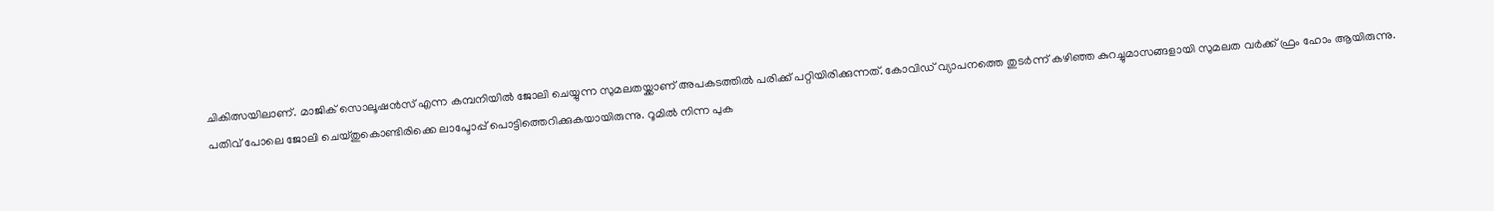ചികിത്സയിലാണ്. മാജിക് സൊലൂഷന്‍സ് എന്ന കമ്പനിയില്‍ ജോലി ചെയ്യുന്ന സുമലതയ്ക്കാണ് അപകടത്തില്‍ പരിക്ക് പറ്റിയിരിക്കുന്നത്. കോവിഡ് വ്യാപനത്തെ തുടര്‍ന്ന് കഴിഞ്ഞ കുറച്ചുമാസങ്ങളായി സുമലത വര്‍ക്ക് ഫ്രം ഹോം ആയിരുന്നു.
പതിവ് പോലെ ജോലി ചെയ്തുകൊണ്ടിരിക്കെ ലാപ്ടോപ്പ് പൊട്ടിത്തെറിക്കുകയായിരുന്നു. റൂമില്‍ നിന്ന പുക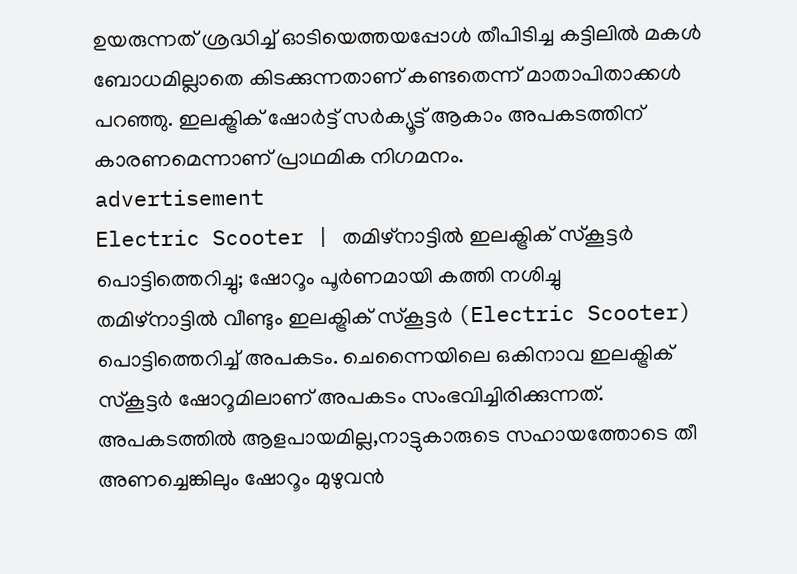ഉയരുന്നത് ശ്രദ്ധിച്ച് ഓടിയെത്തയപ്പോള്‍ തീപിടിച്ച കട്ടിലില്‍ മകള്‍ ബോധമില്ലാതെ കിടക്കുന്നതാണ് കണ്ടതെന്ന് മാതാപിതാക്കള്‍ പറഞ്ഞു. ഇലക്ട്രിക് ഷോര്‍ട്ട് സര്‍ക്യൂട്ട് ആകാം അപകടത്തിന് കാരണമെന്നാണ് പ്രാഥമിക നിഗമനം.
advertisement
Electric Scooter | തമിഴ്‌നാട്ടില്‍ ഇലക്ട്രിക് സ്‌കൂട്ടര്‍ പൊട്ടിത്തെറിച്ചു; ഷോറൂം പൂര്‍ണമായി കത്തി നശിച്ചു
തമിഴ്നാട്ടില്‍ വീണ്ടും ഇലക്ട്രിക് സ്‌കൂട്ടര്‍ (Electric Scooter) പൊട്ടിത്തെറിച്ച് അപകടം. ചെന്നൈയിലെ ഒകിനാവ ഇലക്ട്രിക് സ്‌കൂട്ടര്‍ ഷോറൂമിലാണ് അപകടം സംഭവിച്ചിരിക്കുന്നത്. അപകടത്തിൽ ആളപായമില്ല,നാട്ടുകാരുടെ സഹായത്തോടെ തീ അണച്ചെങ്കിലും ഷോറൂം മുഴുവൻ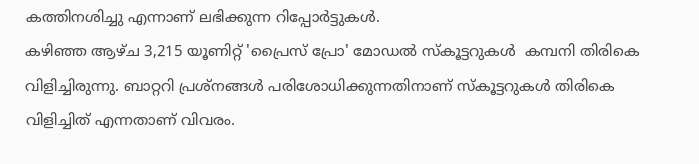കത്തിനശിച്ചു എന്നാണ് ലഭിക്കുന്ന റിപ്പോർട്ടുകൾ.
കഴിഞ്ഞ ആഴ്ച 3,215 യൂണിറ്റ് 'പ്രൈസ് പ്രോ' മോഡല്‍ സ്‌കൂട്ടറുകള്‍  കമ്പനി തിരികെ വിളിച്ചിരുന്നു. ബാറ്ററി പ്രശ്നങ്ങള്‍ പരിശോധിക്കുന്നതിനാണ് സ്‌കൂട്ടറുകള്‍ തിരികെ വിളിച്ചിത് എന്നതാണ് വിവരം.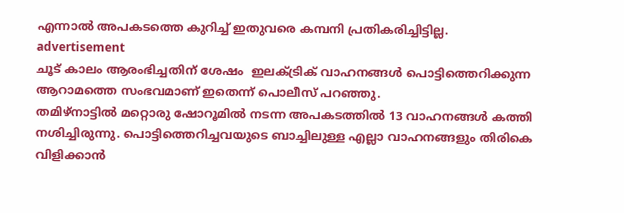എന്നാല്‍ അപകടത്തെ കുറിച്ച് ഇതുവരെ കമ്പനി പ്രതികരിച്ചിട്ടില്ല.
advertisement
ചൂട് കാലം ആരംഭിച്ചതിന് ശേഷം  ഇലക്ട്രിക് വാഹനങ്ങള്‍ പൊട്ടിത്തെറിക്കുന്ന ആറാമത്തെ സംഭവമാണ് ഇതെന്ന് പൊലീസ് പറഞ്ഞു.
തമിഴ്‌നാട്ടില്‍ മറ്റൊരു ഷോറൂമില്‍ നടന്ന അപകടത്തില്‍ 13 വാഹനങ്ങള്‍ കത്തി നശിച്ചിരുന്നു. പൊട്ടിത്തെറിച്ചവയുടെ ബാച്ചിലുള്ള എല്ലാ വാഹനങ്ങളും തിരികെ വിളിക്കാന്‍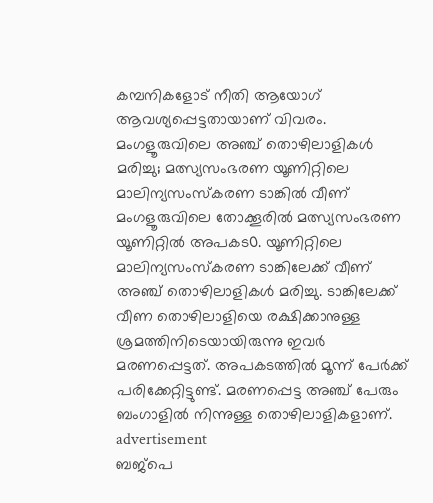കമ്പനികളോട് നീതി ആയോഗ് ആവശ്യപ്പെട്ടതായാണ് വിവരം.
മംഗളൂരുവിലെ അഞ്ച് തൊഴിലാളികൾ മരിച്ചു; മത്സ്യസംഭരണ യൂണിറ്റിലെ മാലിന്യസംസ്കരണ ടാങ്കിൽ വീണ്
മംഗളൂരുവിലെ തോക്കൂരില്‍ മത്സ്യസംഭരണ യൂണിറ്റിൽ അപകട൦. യൂണിറ്റിലെ മാലിന്യസംസ്‌കരണ ടാങ്കിലേക്ക് വീണ് അഞ്ച് തൊഴിലാളികൾ മരിച്ചു. ടാങ്കിലേക്ക് വീണ തൊഴിലാളിയെ രക്ഷിക്കാനുള്ള ശ്രമത്തിനിടെയായിരുന്നു ഇവർ മരണപ്പെട്ടത്. അപകടത്തിൽ മൂന്ന് പേര്‍ക്ക് പരിക്കേറ്റിട്ടുണ്ട്. മരണപ്പെട്ട അഞ്ച് പേരും ബംഗാളില്‍ നിന്നുള്ള തൊഴിലാളികളാണ്.
advertisement
ബജ്‌പെ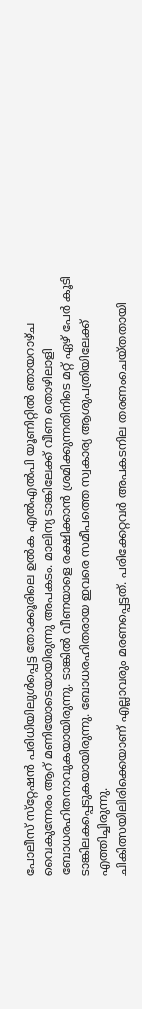പോലീസ് സ്‌റ്റേഷന്‍ പരിധിയിലുള്‍പ്പെട്ട തോക്കൂരിലെ ഉല്‍ക എല്‍എല്‍പി യൂണിറ്റില്‍ ഞായറാഴ്ച വൈകുന്നേരം ആറ് മണിയോടെയായിരുന്നു അപകടം. മാലിന്യ ടാങ്കിലേക്ക് വീണ തൊഴിലാളി ബോധരഹിതനാവുകയായിരുന്നു. ടാങ്കിൽ വീണയാളെ രക്ഷിക്കാൻ ശ്രമിക്കുന്നതിനിടെ മറ്റ് ഏഴ് പേര്‍ കൂടി ടാങ്കിലകപ്പെടുകയായിരുന്നു. ബോധരഹിതരായ ഇവരെ സമീപത്തെ സ്വകാര്യ ആശുപത്രിയിലേക്ക് എത്തിച്ചിരുന്നു.
ചികിത്സയിലിരിക്കെയാണ് എല്ലാവരും മരണപ്പെട്ടത്. പരിക്കേറ്റവര്‍ അപകടനില തരണംചെയ്തതായി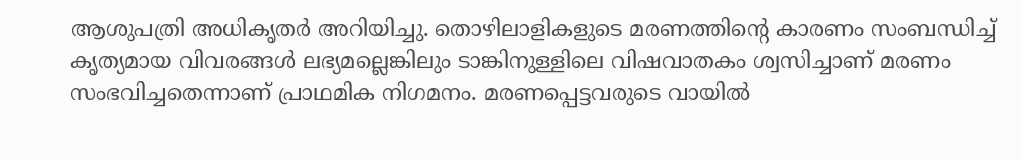ആശുപത്രി അധികൃതർ അറിയിച്ചു. തൊഴിലാളികളുടെ മരണത്തിന്റെ കാരണം സംബന്ധിച്ച് കൃത്യമായ വിവരങ്ങള്‍ ലഭ്യമല്ലെങ്കിലും ടാങ്കിനുള്ളിലെ വിഷവാതകം ശ്വസിച്ചാണ് മരണം സംഭവിച്ചതെന്നാണ് പ്രാഥമിക നിഗമനം. മരണപ്പെട്ടവരുടെ വായില്‍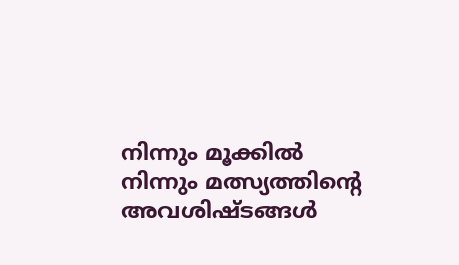നിന്നും മൂക്കില്‍ നിന്നും മത്സ്യത്തിന്റെ അവശിഷ്ടങ്ങള്‍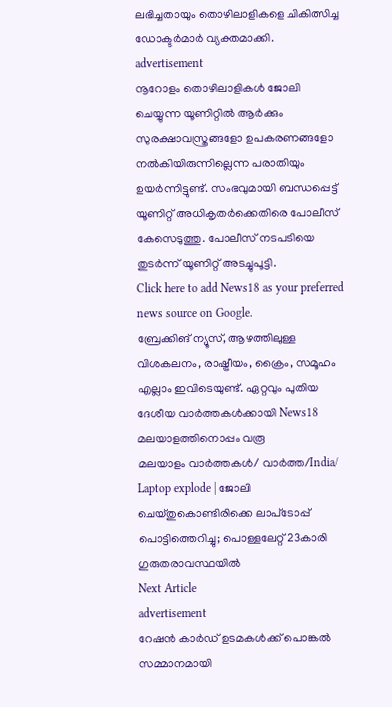ലഭിച്ചതായും തൊഴിലാളികളെ ചികിത്സിച്ച ഡോക്ടർമാർ വ്യക്തമാക്കി.
advertisement
നൂറോളം തൊഴിലാളികള്‍ ജോലി ചെയ്യുന്ന യൂണിറ്റില്‍ ആര്‍ക്കും സുരക്ഷാവസ്ത്രങ്ങളോ ഉപകരണങ്ങളോ നല്‍കിയിരുന്നില്ലെന്ന പരാതിയും ഉയര്‍ന്നിട്ടുണ്ട്. സംഭവുമായി ബന്ധപ്പെട്ട് യൂണിറ്റ് അധികൃതര്‍ക്കെതിരെ പോലീസ് കേസെടുത്തു. പോലീസ് നടപടിയെ തുടര്‍ന്ന് യൂണിറ്റ് അടച്ചുപൂട്ടി.
Click here to add News18 as your preferred news source on Google.
ബ്രേക്കിങ് ന്യൂസ്, ആഴത്തിലുള്ള വിശകലനം, രാഷ്ട്രീയം, ക്രൈം, സമൂഹം എല്ലാം ഇവിടെയുണ്ട്. ഏറ്റവും പുതിയ ദേശീയ വാർത്തകൾക്കായി News18 മലയാളത്തിനൊപ്പം വരൂ
മലയാളം വാർത്തകൾ/ വാർത്ത/India/
Laptop explode | ജോലി ചെയ്തുകൊണ്ടിരിക്കെ ലാപ്‌ടോപ്പ് പൊട്ടിത്തെറിച്ചു; പൊള്ളലേറ്റ് 23കാരി ഗുരുതരാവസ്ഥയില്‍
Next Article
advertisement
റേഷൻ കാർഡ് ഉടമകൾക്ക് പൊങ്കൽ സമ്മാനമായി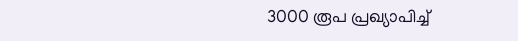3000 രൂപ പ്രഖ്യാപിച്ച്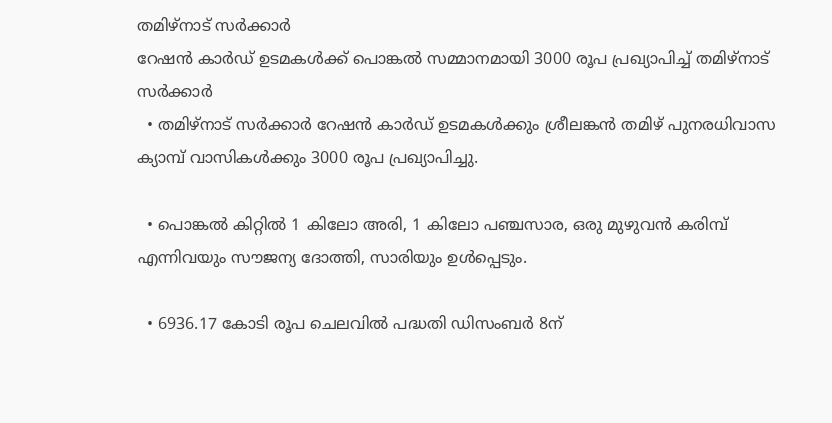തമിഴ്‌നാട് സർക്കാർ
റേഷൻ കാർഡ് ഉടമകൾക്ക് പൊങ്കൽ സമ്മാനമായി 3000 രൂപ പ്രഖ്യാപിച്ച് തമിഴ്‌നാട് സർക്കാർ
  • തമിഴ്‌നാട് സർക്കാർ റേഷൻ കാർഡ് ഉടമകൾക്കും ശ്രീലങ്കൻ തമിഴ് പുനരധിവാസ ക്യാമ്പ് വാസികൾക്കും 3000 രൂപ പ്രഖ്യാപിച്ചു.

  • പൊങ്കൽ കിറ്റിൽ 1 കിലോ അരി, 1 കിലോ പഞ്ചസാര, ഒരു മുഴുവൻ കരിമ്പ് എന്നിവയും സൗജന്യ ദോത്തി, സാരിയും ഉൾപ്പെടും.

  • 6936.17 കോടി രൂപ ചെലവിൽ പദ്ധതി ഡിസംബർ 8ന്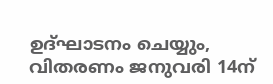ഉദ്ഘാടനം ചെയ്യും, വിതരണം ജനുവരി 14ന്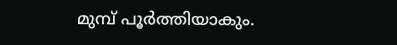മുമ്പ് പൂർത്തിയാകും.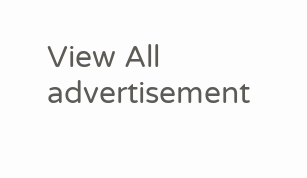View All
advertisement